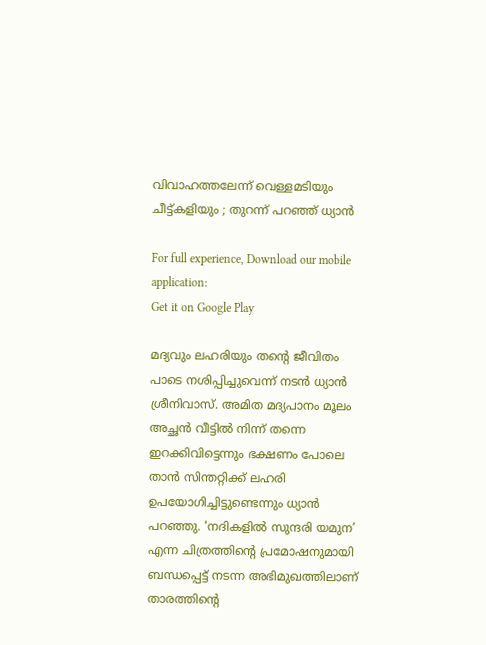വിവാഹത്തലേന്ന് വെള്ളമടിയും ചീട്ട്കളിയും ; തുറന്ന് പറഞ്ഞ് ധ്യാൻ

For full experience, Download our mobile application:
Get it on Google Play

മദ്യവും ലഹരിയും തന്റെ ജീവിതം പാടെ നശിപ്പിച്ചുവെന്ന് നടൻ ധ്യാൻ ശ്രീനിവാസ്. അമിത മദ്യപാനം മൂലം അച്ഛൻ വീട്ടിൽ നിന്ന് തന്നെ ഇറക്കിവിട്ടെന്നും ഭക്ഷണം പോലെ താൻ സിന്തറ്റിക്ക് ലഹരി ഉപയോഗിച്ചിട്ടുണ്ടെന്നും ധ്യാൻ പറഞ്ഞു. ‘നദികളിൽ സുന്ദരി യമുന’ എന്ന ചിത്രത്തിന്റെ പ്രമോഷനുമായി ബന്ധപ്പെട്ട് നടന്ന അഭിമുഖത്തിലാണ് താരത്തിന്റെ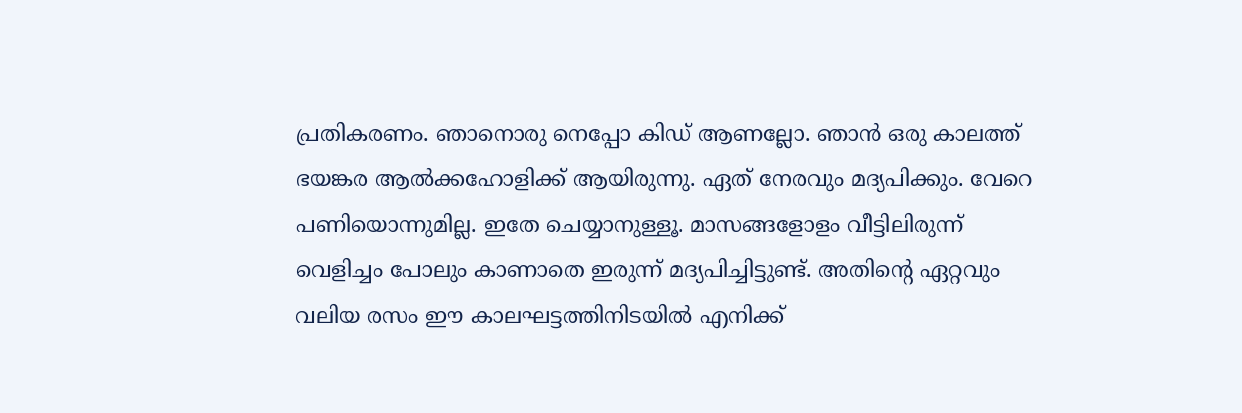പ്രതികരണം. ഞാനൊരു നെപ്പോ കിഡ് ആണല്ലോ. ഞാൻ ഒരു കാലത്ത് ഭയങ്കര ആൽക്കഹോളിക്ക് ആയിരുന്നു. ഏത് നേരവും മദ്യപിക്കും. വേറെ പണിയൊന്നുമില്ല. ഇതേ ചെയ്യാനുള്ളൂ. മാസങ്ങളോളം വീട്ടിലിരുന്ന് വെളിച്ചം പോലും കാണാതെ ഇരുന്ന് മദ്യപിച്ചിട്ടുണ്ട്. അതിന്റെ ഏറ്റവും വലിയ രസം ഈ കാലഘട്ടത്തിനിടയിൽ എനിക്ക്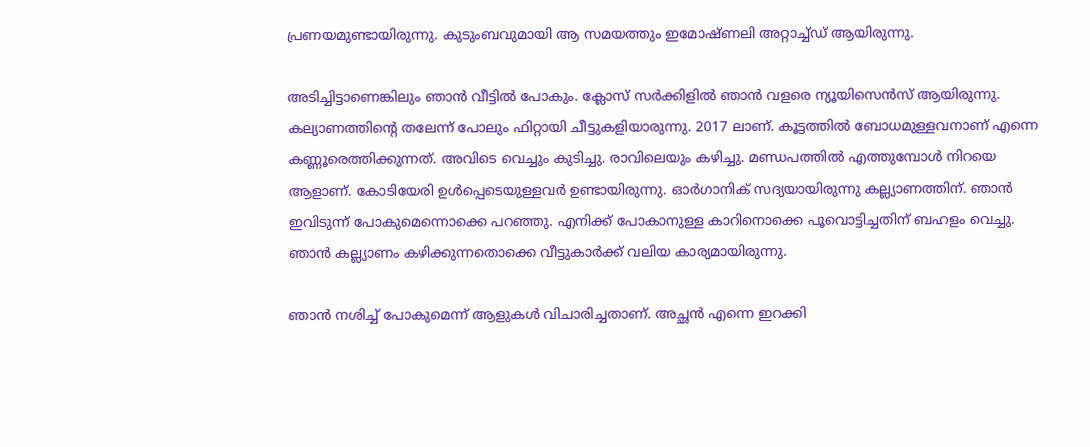പ്രണയമുണ്ടായിരുന്നു. കുടുംബവുമായി ആ സമയത്തും ഇമോഷ്ണലി അറ്റാച്ച്ഡ് ആയിരുന്നു.

അടിച്ചിട്ടാണെങ്കിലും ഞാൻ വീട്ടിൽ പോകും. ക്ലോസ് സർക്കിളിൽ ഞാൻ വളരെ ന്യൂയിസെൻസ് ആയിരുന്നു. കല്യാണത്തിന്റെ തലേന്ന് പോലും ഫിറ്റായി ചീട്ടുകളിയാരുന്നു. 2017 ലാണ്. കൂട്ടത്തിൽ ബോധമുള്ളവനാണ് എന്നെ കണ്ണൂരെത്തിക്കുന്നത്. അവിടെ വെച്ചും കുടിച്ചു. രാവിലെയും കഴിച്ചു. മണ്ഡപത്തിൽ എത്തുമ്പോൾ നിറയെ ആളാണ്. കോടിയേരി ഉൾപ്പെടെയുള്ളവർ ഉണ്ടായിരുന്നു. ഓർഗാനിക് സദ്യയായിരുന്നു കല്ല്യാണത്തിന്. ഞാൻ ഇവിടുന്ന് പോകുമെന്നൊക്കെ പറഞ്ഞു. എനിക്ക് പോകാനുള്ള കാറിനൊക്കെ പൂവൊട്ടിച്ചതിന് ബഹളം വെച്ചു. ഞാൻ കല്ല്യാണം കഴിക്കുന്നതൊക്കെ വീട്ടുകാർക്ക് വലിയ കാര്യമായിരുന്നു.

ഞാൻ നശിച്ച് പോകുമെന്ന് ആളുകൾ വിചാരിച്ചതാണ്. അച്ഛൻ എന്നെ ഇറക്കി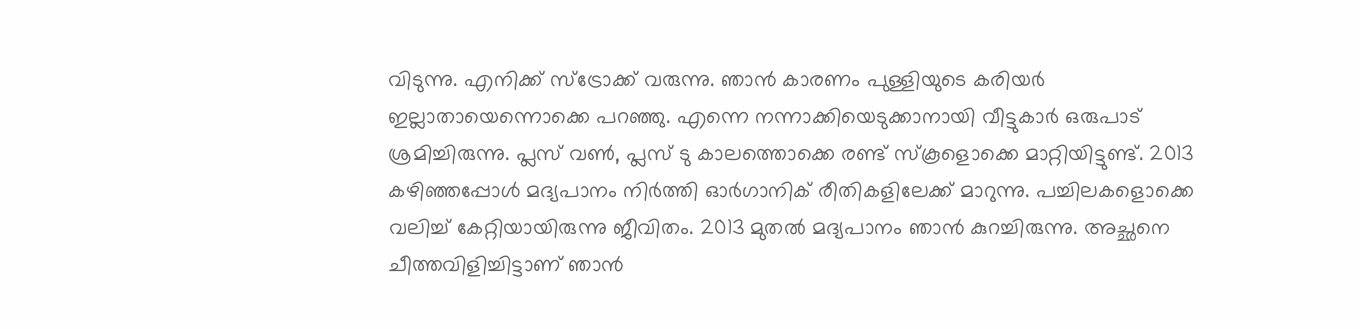വിടുന്നു. എനിക്ക് സ്ട്രോക്ക് വരുന്നു. ഞാൻ കാരണം പുള്ളിയുടെ കരിയർ ഇല്ലാതായെന്നൊക്കെ പറഞ്ഞു. എന്നെ നന്നാക്കിയെടുക്കാനായി വീട്ടുകാർ ഒരുപാട് ശ്രമിച്ചിരുന്നു. പ്ലസ് വൺ, പ്ലസ് ടു കാലത്തൊക്കെ രണ്ട് സ്കൂളൊക്കെ മാറ്റിയിട്ടുണ്ട്. 2013 കഴിഞ്ഞപ്പോൾ മദ്യപാനം നിർത്തി ഓർഗാനിക് രീതികളിലേക്ക് മാറുന്നു. പച്ചിലകളൊക്കെ വലിച്ച് കേറ്റിയായിരുന്നു ജീവിതം. 2013 മുതൽ മദ്യപാനം ഞാൻ കുറച്ചിരുന്നു. അച്ഛനെ ചീത്തവിളിച്ചിട്ടാണ് ഞാൻ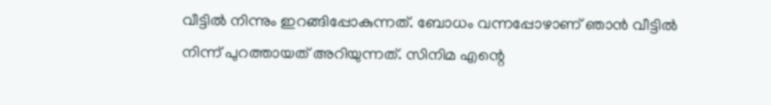വീട്ടിൽ നിന്നും ഇറങ്ങിപ്പോകുന്നത്. ബോധം വന്നപ്പോഴാണ് ഞാൻ വീട്ടിൽ നിന്ന് പുറത്തായത് അറിയുന്നത്. സിനിമ എന്റെ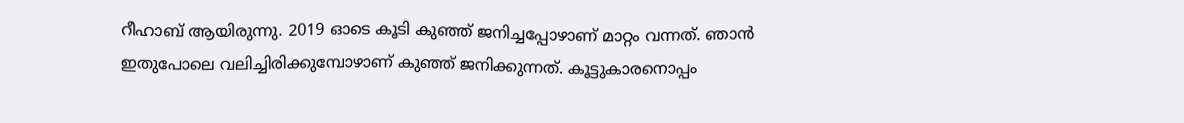റീഹാബ് ആയിരുന്നു. 2019 ഓടെ കൂടി കുഞ്ഞ് ജനിച്ചപ്പോഴാണ് മാറ്റം വന്നത്. ഞാൻ ഇതുപോലെ വലിച്ചിരിക്കുമ്പോഴാണ് കുഞ്ഞ് ജനിക്കുന്നത്. കൂട്ടുകാരനൊപ്പം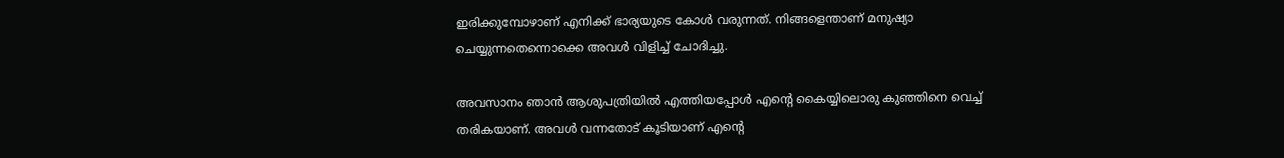ഇരിക്കുമ്പോഴാണ് എനിക്ക് ഭാര്യയുടെ കോൾ വരുന്നത്. നിങ്ങളെന്താണ് മനുഷ്യാ ചെയ്യുന്നതെന്നൊക്കെ അവൾ വിളിച്ച് ചോദിച്ചു.

അവസാനം ഞാൻ ആശുപത്രിയിൽ എത്തിയപ്പോൾ എന്റെ കൈയ്യിലൊരു കുഞ്ഞിനെ വെച്ച് തരികയാണ്. അവൾ വന്നതോട് കൂടിയാണ് എന്റെ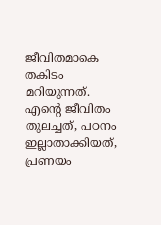ജീവിതമാകെ തകിടം മറിയുന്നത്. എന്റെ ജീവിതം തുലച്ചത്, പഠനം ഇല്ലാതാക്കിയത്, പ്രണയം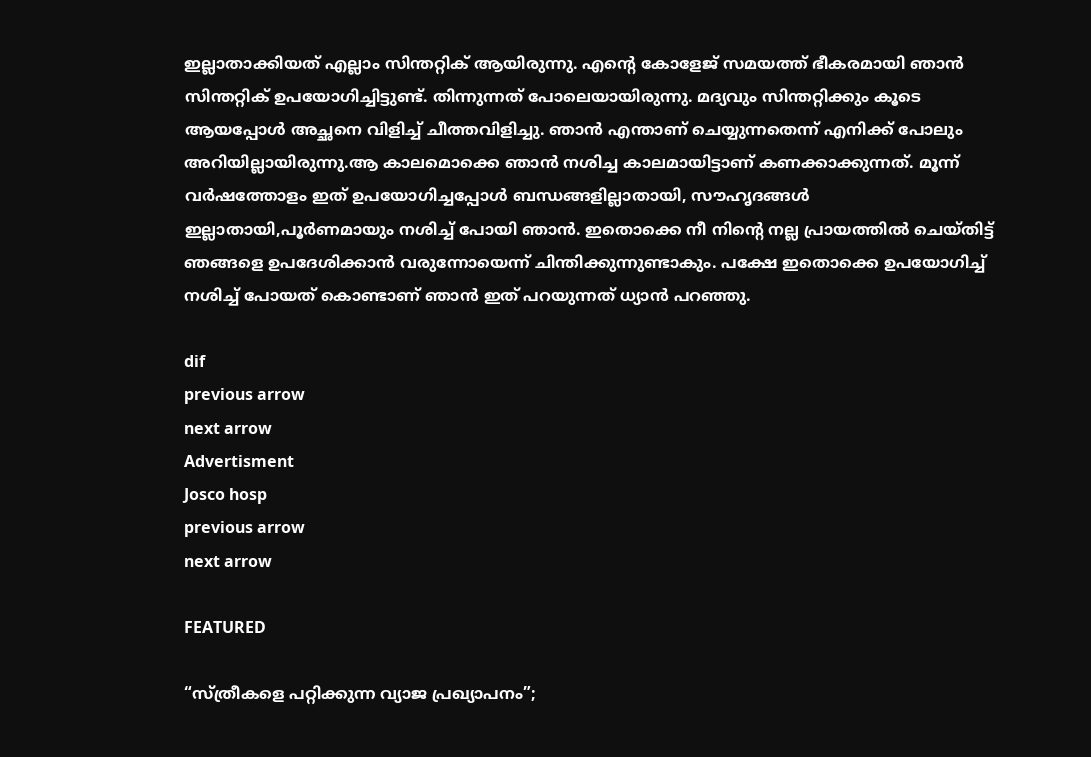ഇല്ലാതാക്കിയത് എല്ലാം സിന്തറ്റിക് ആയിരുന്നു. എന്റെ കോളേജ് സമയത്ത് ഭീകരമായി ഞാൻ സിന്തറ്റിക് ഉപയോഗിച്ചിട്ടുണ്ട്. തിന്നുന്നത് പോലെയായിരുന്നു. മദ്യവും സിന്തറ്റിക്കും കൂടെ ആയപ്പോൾ അച്ഛനെ വിളിച്ച് ചീത്തവിളിച്ചു. ഞാൻ എന്താണ് ചെയ്യുന്നതെന്ന് എനിക്ക് പോലും അറിയില്ലായിരുന്നു.ആ കാലമൊക്കെ ഞാൻ നശിച്ച കാലമായിട്ടാണ് കണക്കാക്കുന്നത്. മൂന്ന് വർഷത്തോളം ഇത് ഉപയോഗിച്ചപ്പോൾ ബന്ധങ്ങളില്ലാതായി, സൗഹൃദങ്ങൾ ഇല്ലാതായി,പൂർണമായും നശിച്ച് പോയി ഞാൻ. ഇതൊക്കെ നീ നിന്‍റെ നല്ല പ്രായത്തിൽ ചെയ്തിട്ട് ഞങ്ങളെ ഉപദേശിക്കാൻ വരുന്നോയെന്ന് ചിന്തിക്കുന്നുണ്ടാകും. പക്ഷേ ഇതൊക്കെ ഉപയോഗിച്ച് നശിച്ച് പോയത് കൊണ്ടാണ് ഞാൻ ഇത് പറയുന്നത് ധ്യാൻ പറഞ്ഞു.

dif
previous arrow
next arrow
Advertisment
Josco hosp
previous arrow
next arrow

FEATURED

“സ്ത്രീകളെ പറ്റിക്കുന്ന വ്യാജ പ്രഖ്യാപനം”;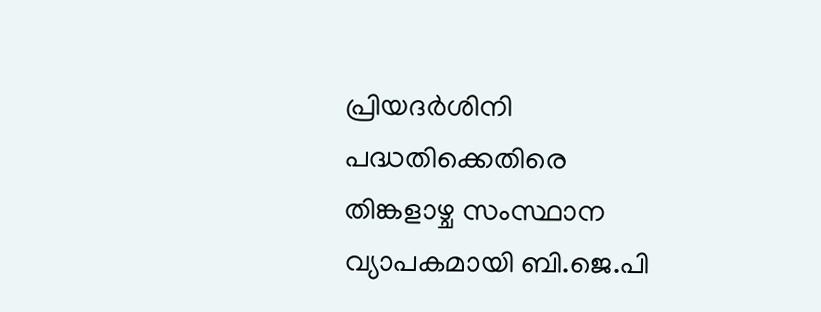പ്രിയദർശിനി പദ്ധതിക്കെതിരെ തിങ്കളാഴ്ച സംസ്ഥാന വ്യാപകമായി ബി.ജെ.പി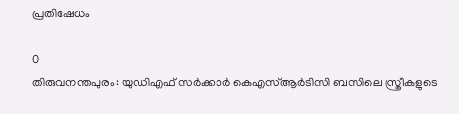പ്രതിഷേധം

0
തിരുവനന്തപുരം: യുഡിഎഫ് സർക്കാർ കെഎസ്ആർടിസി ബസിലെ സ്ത്രീകളുടെ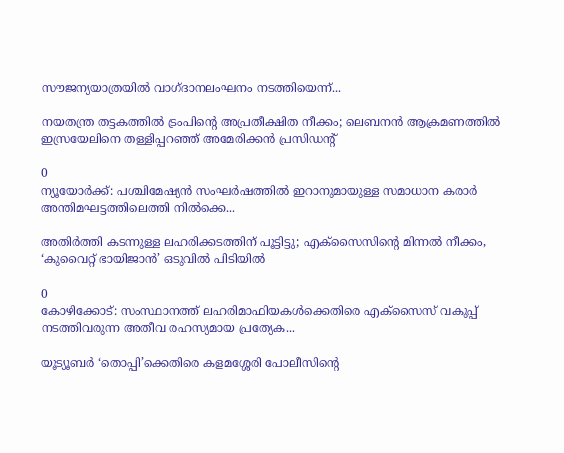സൗജന്യയാത്രയിൽ വാഗ്ദാനലംഘനം നടത്തിയെന്ന്...

നയതന്ത്ര തട്ടകത്തിൽ ട്രംപിന്റെ അപ്രതീക്ഷിത നീക്കം; ലെബനൻ ആക്രമണത്തിൽ ഇസ്രയേലിനെ തള്ളിപ്പറഞ്ഞ് അമേരിക്കൻ പ്രസിഡന്റ്

0
ന്യൂയോർക്ക്: പശ്ചിമേഷ്യൻ സംഘർഷത്തിൽ ഇറാനുമായുള്ള സമാധാന കരാർ അന്തിമഘട്ടത്തിലെത്തി നിൽക്കെ...

അതിർത്തി കടന്നുള്ള ലഹരിക്കടത്തിന് പൂട്ടിട്ടു; എക്‌സൈസിന്റെ മിന്നൽ നീക്കം, ‘കുവൈറ്റ് ഭായിജാൻ’ ഒടുവിൽ പിടിയിൽ

0
കോഴിക്കോട്: സംസ്ഥാനത്ത് ലഹരിമാഫിയകൾക്കെതിരെ എക്‌സൈസ് വകുപ്പ് നടത്തിവരുന്ന അതീവ രഹസ്യമായ പ്രത്യേക...

യൂട്യൂബർ ‘തൊപ്പി’ക്കെതിരെ കളമശ്ശേരി പോലീസിന്റെ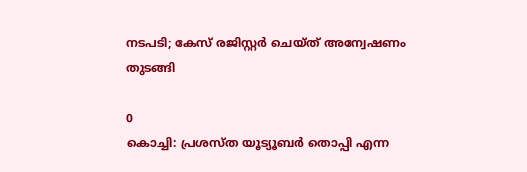നടപടി; കേസ് രജിസ്റ്റർ ചെയ്ത് അന്വേഷണം തുടങ്ങി

0
കൊച്ചി: പ്രശസ്ത യൂട്യൂബര്‍ തൊപ്പി എന്ന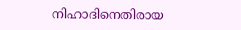നിഹാദിനെതിരായ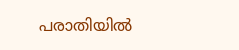പരാതിയില്‍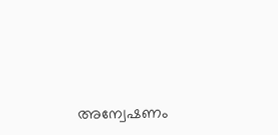അന്വേഷണം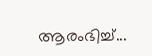ആരംഭിച്ച്...